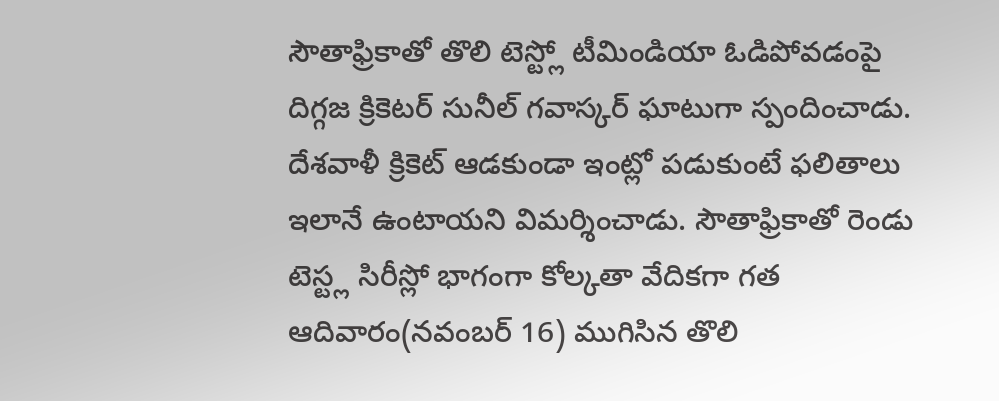సౌతాఫ్రికాతో తొలి టెస్ట్లో టీమిండియా ఓడిపోవడంపై దిగ్గజ క్రికెటర్ సునీల్ గవాస్కర్ ఘాటుగా స్పందించాడు. దేశవాళీ క్రికెట్ ఆడకుండా ఇంట్లో పడుకుంటే ఫలితాలు ఇలానే ఉంటాయని విమర్శించాడు. సౌతాఫ్రికాతో రెండు టెస్ట్ల సిరీస్లో భాగంగా కోల్కతా వేదికగా గత ఆదివారం(నవంబర్ 16) ముగిసిన తొలి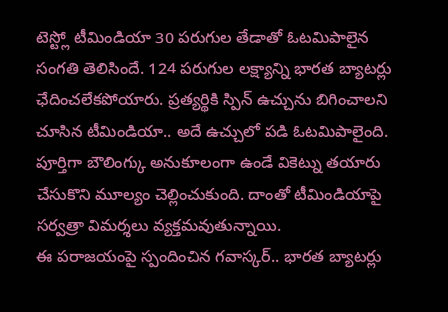టెస్ట్లో టీమిండియా 30 పరుగుల తేడాతో ఓటమిపాలైన సంగతి తెలిసిందే. 124 పరుగుల లక్ష్యాన్ని భారత బ్యాటర్లు ఛేదించలేకపోయారు. ప్రత్యర్థికి స్పిన్ ఉచ్చును బిగించాలని చూసిన టీమిండియా.. అదే ఉచ్చులో పడి ఓటమిపాలైంది. పూర్తిగా బౌలింగ్కు అనుకూలంగా ఉండే వికెట్ను తయారు చేసుకొని మూల్యం చెల్లించుకుంది. దాంతో టీమిండియాపై సర్వత్రా విమర్శలు వ్యక్తమవుతున్నాయి.
ఈ పరాజయంపై స్పందించిన గవాస్కర్.. భారత బ్యాటర్లు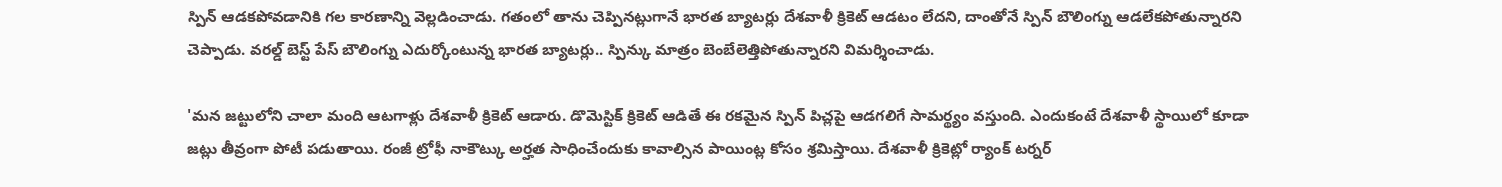స్పిన్ ఆడకపోవడానికి గల కారణాన్ని వెల్లడించాడు. గతంలో తాను చెప్పినట్లుగానే భారత బ్యాటర్లు దేశవాళీ క్రికెట్ ఆడటం లేదని, దాంతోనే స్పిన్ బౌలింగ్ను ఆడలేకపోతున్నారని చెప్పాడు. వరల్డ్ బెస్ట్ పేస్ బౌలింగ్ను ఎదుర్కోంటున్న భారత బ్యాటర్లు.. స్పిన్కు మాత్రం బెంబేలెత్తిపోతున్నారని విమర్శించాడు.

'మన జట్టులోని చాలా మంది ఆటగాళ్లు దేశవాళీ క్రికెట్ ఆడారు. డొమెస్టిక్ క్రికెట్ ఆడితే ఈ రకమైన స్పిన్ పిచ్లపై ఆడగలిగే సామర్థ్యం వస్తుంది. ఎందుకంటే దేశవాళీ స్థాయిలో కూడా జట్లు తీవ్రంగా పోటీ పడుతాయి. రంజీ ట్రోఫీ నాకౌట్కు అర్హత సాధించేందుకు కావాల్సిన పాయింట్ల కోసం శ్రమిస్తాయి. దేశవాళీ క్రికెట్లో ర్యాంక్ టర్నర్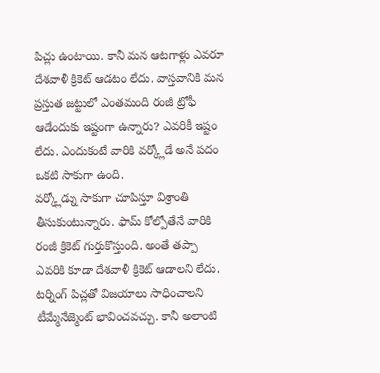పిచ్లు ఉంటాయి. కానీ మన ఆటగాళ్లు ఎవరూ దేశవాళీ క్రికెట్ ఆడటం లేదు. వాస్తవానికి మన ప్రస్తుత జట్టులో ఎంతమంది రంజీ ట్రోఫీ ఆడేందుకు ఇష్టంగా ఉన్నారు? ఎవరికీ ఇష్టం లేదు. ఎందుకంటే వారికి వర్క్లోడే అనే పదం ఒకటి సాకుగా ఉంది.
వర్క్లోడ్ను సాకుగా చూపిస్తూ విశ్రాంతి తీసుకుంటున్నారు. ఫామ్ కోల్పోతేనే వారికి రంజీ క్రికెట్ గుర్తుకొస్తుంది. అంతే తప్పా ఎవరికి కూడా దేశవాళీ క్రికెట్ ఆడాలని లేదు. టర్నింగ్ పిచ్లతో విజయాలు సాధించాలని టీమ్మేనేజ్మెంట్ భావించవచ్చు. కానీ అలాంటి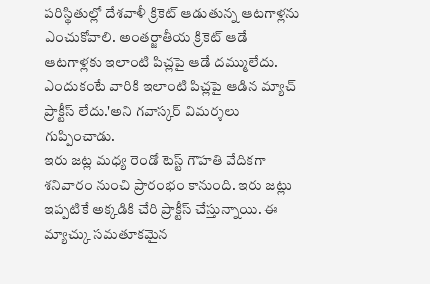పరిస్థితుల్లో దేశవాళీ క్రికెట్ ఆడుతున్న ఆటగాళ్లను ఎంచుకోవాలి. అంతర్జాతీయ క్రికెట్ ఆడే ఆటగాళ్లకు ఇలాంటి పిచ్లపై ఆడే దమ్ములేదు. ఎందుకంటే వారికి ఇలాంటి పిచ్లపై ఆడిన మ్యాచ్ ప్రాక్టీస్ లేదు.'అని గవాస్కర్ విమర్శలు గుప్పించాడు.
ఇరు జట్ల మధ్య రెండో టెస్ట్ గౌహతి వేదికగా శనివారం నుంచి ప్రారంభం కానుంది. ఇరు జట్లు ఇప్పటికే అక్కడికి చేరి ప్రాక్టీస్ చేస్తున్నాయి. ఈ మ్యాచ్కు సమతూకమైన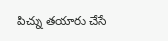పిచ్ను తయారు చేసే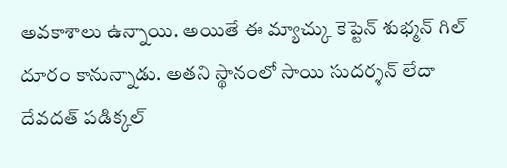అవకాశాలు ఉన్నాయి. అయితే ఈ మ్యాచ్కు కెప్టెన్ శుభ్మన్ గిల్ దూరం కానున్నాడు. అతని స్థానంలో సాయి సుదర్శన్ లేదా దేవదత్ పడిక్కల్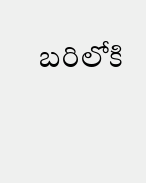బరిలోకి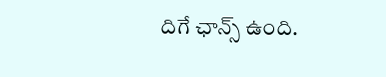దిగే ఛాన్స్ ఉంది.